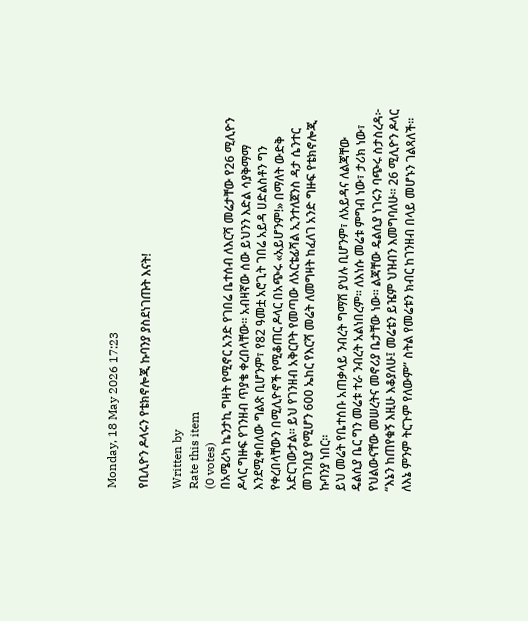Monday, 18 May 2026 17:23

የቢሊዮን ዶላሩን የቴክኖሎጂ ኩባንያ ያስደነገጡት እናት!

Written by
Rate this item
(0 votes)
በአሜሪካ ኬንታኪ ግዛት የሚኖር አንድ የገበሬ ቤተሰብ ለእርሻ መሬታቸው የ26 ሚሊዮን ዶላር ግዙፍ የገንዘብ ጥያቄ ቀረበላቸው። አብዛኛው ሰው ይህንን እድል ሳያቅማማ እንደሚቀበለው ግልጽ ቢሆንም፣ የ82 ዓመቷ አሮጊት ገበሬ አይዳ ሀድልስቶን ግን የቀረበላቸውን በሚሊዮኖች የሚቆጠር ዶላር በአጭሩ «አይሆንም!» በማለት ውድቅ አድርገውታል። ይህ የገንዘብ አቅርቦት የመጣው ለአርቴፊሻል ኢንተለጀንስ ዳታ ሴንተር መገንቢያ የሚሆን 600 ኤከር የእርሻ መሬት ለመግዛት ከፈለገ አንድ ግዙፍ የቴክኖሎጂ ኩባንያ ነበር።
ይህ መሬት የቤተሰቡ አጠቃላይ ንብረት ግማሽ ያህሉ ቢሆንም፣ ለአይዳና ለልጃቸው ዴልሲያ ቤር ግን መሬቱ ተራ ንብረት አልነበረም። ለእነሱ መሬቱ ምግብ ነው፣ ታሪክ ነው፣ የህልውናቸው መሠረትና መኖሪያ ቤታቸው ነው። ልጃቸው ዴልሲያ ነገሩን ባጭሩ ስታስረዳ፦ “እኔን ከጠየቁኝ እዚሁ እቆያለሁ፤ መሬቴን ይዤም ህዝብን እመግባለሁ። 26 ሚሊዮን ዶላር ለእኔ ምንም ትርጉም የለውም” ስትል የመሬቱን ክብር ከገንዘብ በላይ መሆኑን ገልጻለች።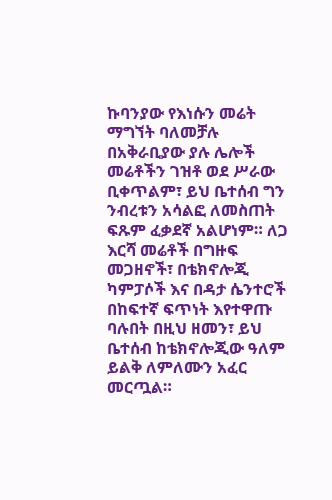ኩባንያው የእነሱን መሬት ማግኘት ባለመቻሉ በአቅራቢያው ያሉ ሌሎች መሬቶችን ገዝቶ ወደ ሥራው ቢቀጥልም፣ ይህ ቤተሰብ ግን ንብረቱን አሳልፎ ለመስጠት ፍጹም ፈቃደኛ አልሆነም። ለጋ እርሻ መሬቶች በግዙፍ መጋዘኖች፣ በቴክኖሎጂ ካምፓሶች እና በዳታ ሴንተሮች በከፍተኛ ፍጥነት እየተዋጡ ባሉበት በዚህ ዘመን፣ ይህ ቤተሰብ ከቴክኖሎጂው ዓለም ይልቅ ለምለሙን አፈር መርጧል።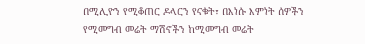በሚሊዮን የሚቆጠር ዶላርን የናቁት፣ በእነሱ እምነት ሰዎችን የሚመግብ መሬት ማሽኖችን ከሚመግብ መሬት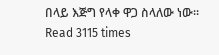በላይ እጅግ የላቀ ዋጋ ስላለው ነው።
Read 3115 times